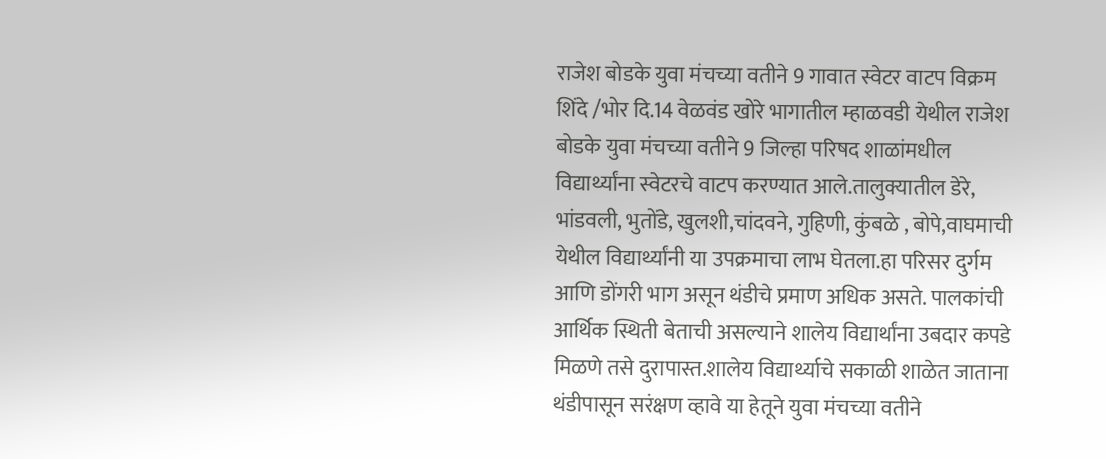राजेश बोडके युवा मंचच्या वतीने 9 गावात स्वेटर वाटप विक्रम शिंदे /भोर दि.14 वेळवंड खोरे भागातील म्हाळवडी येथील राजेश बोडके युवा मंचच्या वतीने 9 जिल्हा परिषद शाळांमधील विद्यार्थ्यांना स्वेटरचे वाटप करण्यात आले.तालुक्यातील डेरे, भांडवली, भुतोंडे, खुलशी,चांदवने, गुहिणी, कुंबळे , बोपे,वाघमाची येथील विद्यार्थ्यांनी या उपक्रमाचा लाभ घेतला.हा परिसर दुर्गम आणि डोंगरी भाग असून थंडीचे प्रमाण अधिक असते. पालकांची आर्थिक स्थिती बेताची असल्याने शालेय विद्यार्थांना उबदार कपडे मिळणे तसे दुरापास्त.शालेय विद्यार्थ्याचे सकाळी शाळेत जाताना थंडीपासून सरंक्षण व्हावे या हेतूने युवा मंचच्या वतीने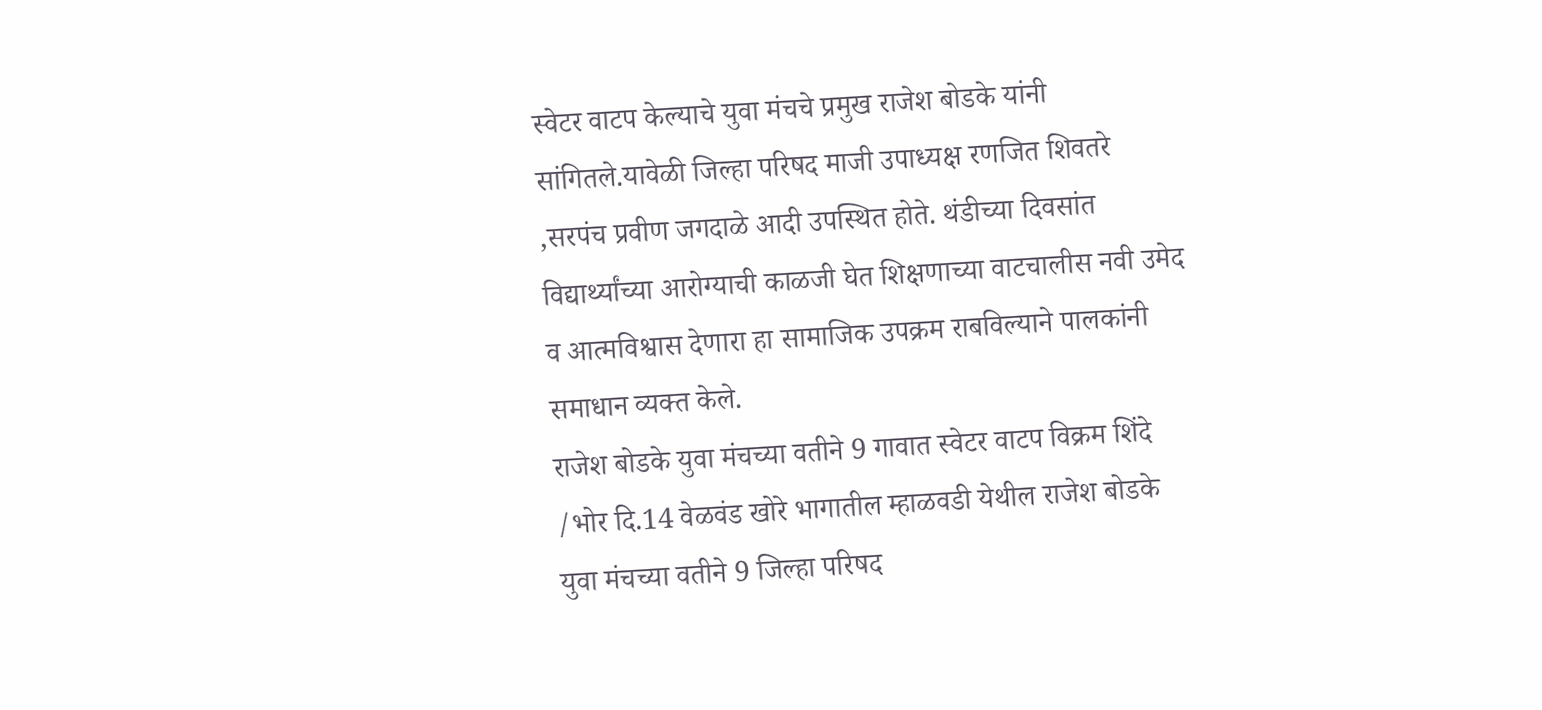स्वेटर वाटप केल्याचे युवा मंचचे प्रमुख राजेश बोडके यांनी सांगितले.यावेळी जिल्हा परिषद माजी उपाध्यक्ष रणजित शिवतरे ,सरपंच प्रवीण जगदाळे आदी उपस्थित होते. थंडीच्या दिवसांत विद्यार्थ्यांच्या आरोग्याची काळजी घेत शिक्षणाच्या वाटचालीस नवी उमेद व आत्मविश्वास देणारा हा सामाजिक उपक्रम राबविल्याने पालकांनी समाधान व्यक्त केले.
राजेश बोडके युवा मंचच्या वतीने 9 गावात स्वेटर वाटप विक्रम शिंदे /भोर दि.14 वेळवंड खोरे भागातील म्हाळवडी येथील राजेश बोडके युवा मंचच्या वतीने 9 जिल्हा परिषद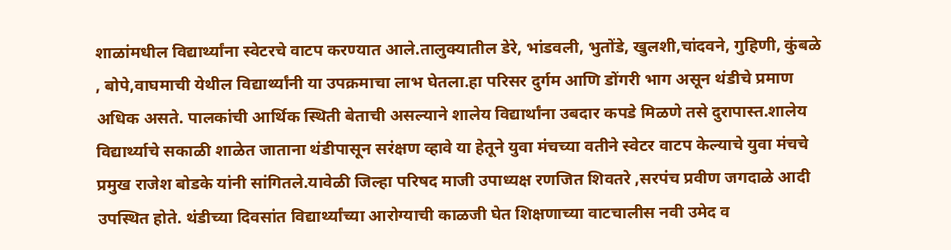शाळांमधील विद्यार्थ्यांना स्वेटरचे वाटप करण्यात आले.तालुक्यातील डेरे, भांडवली, भुतोंडे, खुलशी,चांदवने, गुहिणी, कुंबळे , बोपे,वाघमाची येथील विद्यार्थ्यांनी या उपक्रमाचा लाभ घेतला.हा परिसर दुर्गम आणि डोंगरी भाग असून थंडीचे प्रमाण अधिक असते. पालकांची आर्थिक स्थिती बेताची असल्याने शालेय विद्यार्थांना उबदार कपडे मिळणे तसे दुरापास्त.शालेय विद्यार्थ्याचे सकाळी शाळेत जाताना थंडीपासून सरंक्षण व्हावे या हेतूने युवा मंचच्या वतीने स्वेटर वाटप केल्याचे युवा मंचचे प्रमुख राजेश बोडके यांनी सांगितले.यावेळी जिल्हा परिषद माजी उपाध्यक्ष रणजित शिवतरे ,सरपंच प्रवीण जगदाळे आदी उपस्थित होते. थंडीच्या दिवसांत विद्यार्थ्यांच्या आरोग्याची काळजी घेत शिक्षणाच्या वाटचालीस नवी उमेद व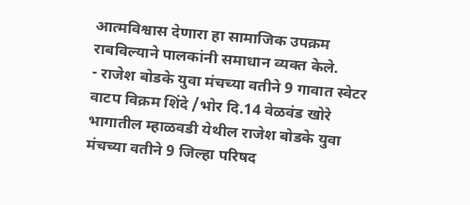आत्मविश्वास देणारा हा सामाजिक उपक्रम राबविल्याने पालकांनी समाधान व्यक्त केले.
- राजेश बोडके युवा मंचच्या वतीने 9 गावात स्वेटर वाटप विक्रम शिंदे /भोर दि.14 वेळवंड खोरे भागातील म्हाळवडी येथील राजेश बोडके युवा मंचच्या वतीने 9 जिल्हा परिषद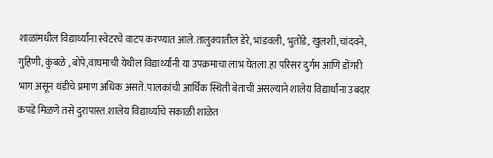शाळांमधील विद्यार्थ्यांना स्वेटरचे वाटप करण्यात आले.तालुक्यातील डेरे, भांडवली, भुतोंडे, खुलशी,चांदवने, गुहिणी, कुंबळे , बोपे,वाघमाची येथील विद्यार्थ्यांनी या उपक्रमाचा लाभ घेतला.हा परिसर दुर्गम आणि डोंगरी भाग असून थंडीचे प्रमाण अधिक असते. पालकांची आर्थिक स्थिती बेताची असल्याने शालेय विद्यार्थांना उबदार कपडे मिळणे तसे दुरापास्त.शालेय विद्यार्थ्याचे सकाळी शाळेत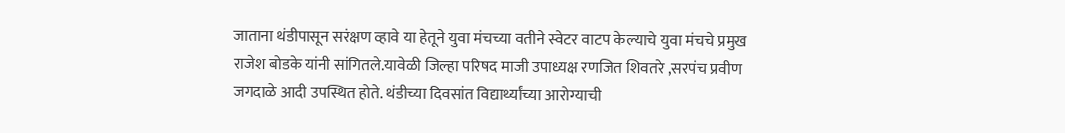जाताना थंडीपासून सरंक्षण व्हावे या हेतूने युवा मंचच्या वतीने स्वेटर वाटप केल्याचे युवा मंचचे प्रमुख राजेश बोडके यांनी सांगितले.यावेळी जिल्हा परिषद माजी उपाध्यक्ष रणजित शिवतरे ,सरपंच प्रवीण जगदाळे आदी उपस्थित होते. थंडीच्या दिवसांत विद्यार्थ्यांच्या आरोग्याची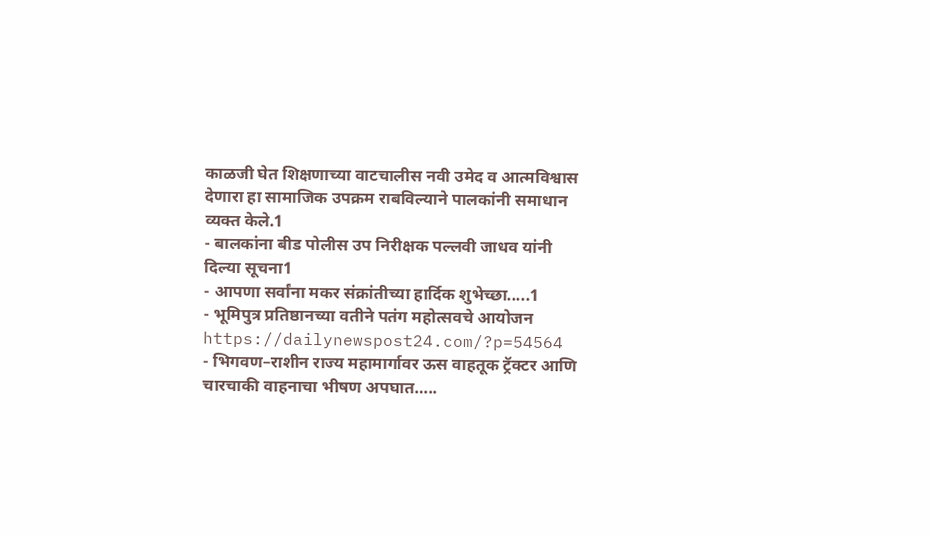काळजी घेत शिक्षणाच्या वाटचालीस नवी उमेद व आत्मविश्वास देणारा हा सामाजिक उपक्रम राबविल्याने पालकांनी समाधान व्यक्त केले.1
- बालकांना बीड पोलीस उप निरीक्षक पल्लवी जाधव यांनी दिल्या सूचना1
- आपणा सर्वांना मकर संक्रांतीच्या हार्दिक शुभेच्छा.....1
- भूमिपुत्र प्रतिष्ठानच्या वतीने पतंग महोत्सवचे आयोजन https://dailynewspost24.com/?p=54564
- भिगवण–राशीन राज्य महामार्गावर ऊस वाहतूक ट्रॅक्टर आणि चारचाकी वाहनाचा भीषण अपघात…..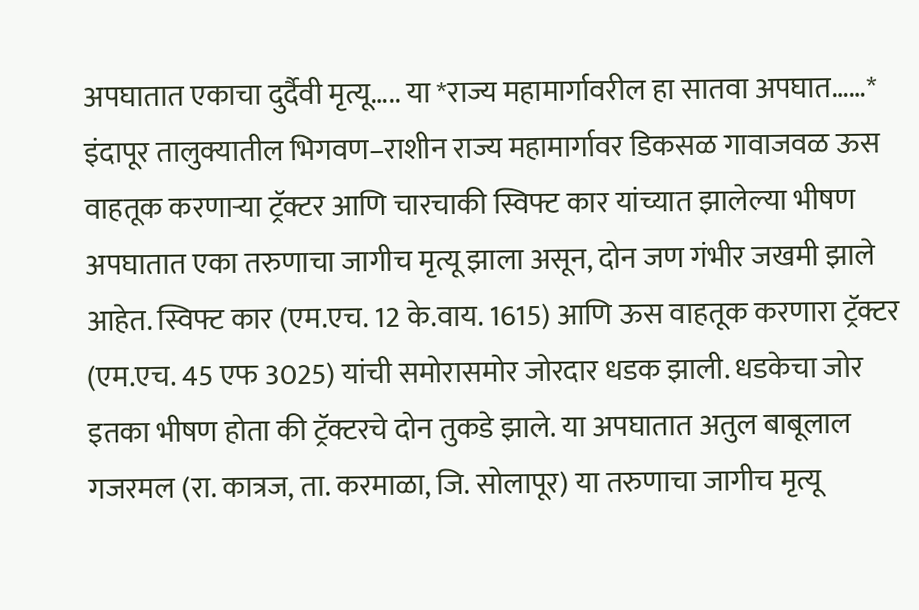अपघातात एकाचा दुर्दैवी मृत्यू….. या *राज्य महामार्गावरील हा सातवा अपघात……* इंदापूर तालुक्यातील भिगवण–राशीन राज्य महामार्गावर डिकसळ गावाजवळ ऊस वाहतूक करणाऱ्या ट्रॅक्टर आणि चारचाकी स्विफ्ट कार यांच्यात झालेल्या भीषण अपघातात एका तरुणाचा जागीच मृत्यू झाला असून, दोन जण गंभीर जखमी झाले आहेत. स्विफ्ट कार (एम.एच. 12 के.वाय. 1615) आणि ऊस वाहतूक करणारा ट्रॅक्टर (एम.एच. 45 एफ 3025) यांची समोरासमोर जोरदार धडक झाली. धडकेचा जोर इतका भीषण होता की ट्रॅक्टरचे दोन तुकडे झाले. या अपघातात अतुल बाबूलाल गजरमल (रा. कात्रज, ता. करमाळा, जि. सोलापूर) या तरुणाचा जागीच मृत्यू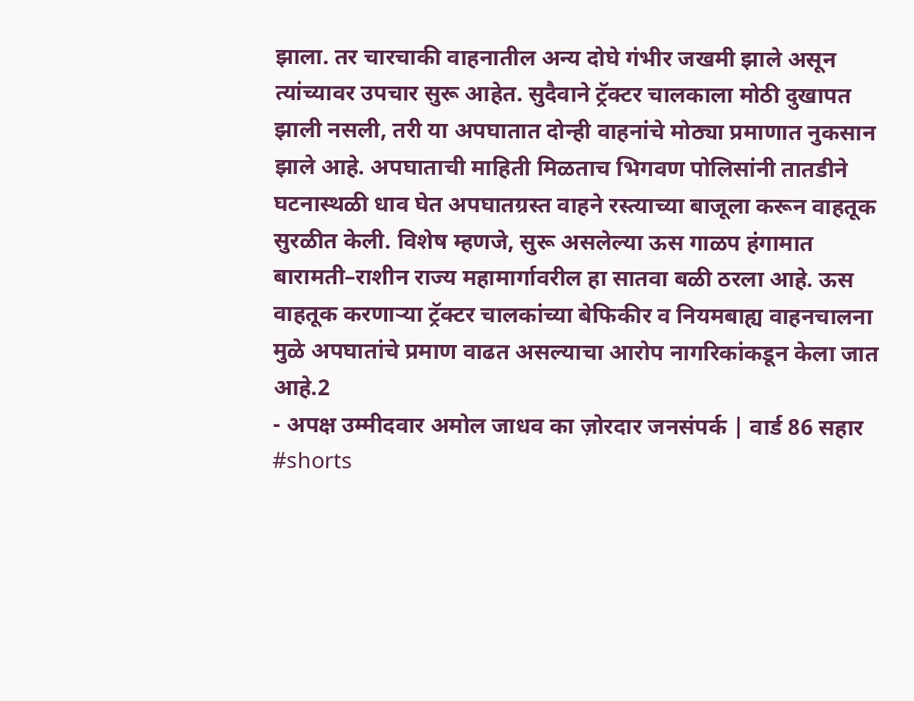झाला. तर चारचाकी वाहनातील अन्य दोघे गंभीर जखमी झाले असून त्यांच्यावर उपचार सुरू आहेत. सुदैवाने ट्रॅक्टर चालकाला मोठी दुखापत झाली नसली, तरी या अपघातात दोन्ही वाहनांचे मोठ्या प्रमाणात नुकसान झाले आहे. अपघाताची माहिती मिळताच भिगवण पोलिसांनी तातडीने घटनास्थळी धाव घेत अपघातग्रस्त वाहने रस्त्याच्या बाजूला करून वाहतूक सुरळीत केली. विशेष म्हणजे, सुरू असलेल्या ऊस गाळप हंगामात बारामती–राशीन राज्य महामार्गावरील हा सातवा बळी ठरला आहे. ऊस वाहतूक करणाऱ्या ट्रॅक्टर चालकांच्या बेफिकीर व नियमबाह्य वाहनचालना मुळे अपघातांचे प्रमाण वाढत असल्याचा आरोप नागरिकांकडून केला जात आहे.2
- अपक्ष उम्मीदवार अमोल जाधव का ज़ोरदार जनसंपर्क | वार्ड 86 सहार #shorts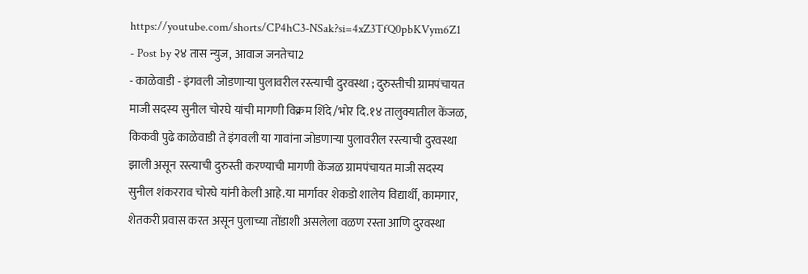https://youtube.com/shorts/CP4hC3-NSak?si=4xZ3TfQ0pbKVym6Z1
- Post by २४ तास न्युज, आवाज जनतेचा2
- काळेवाडी - इंगवली जोडणाऱ्या पुलावरील रस्त्याची दुरवस्था ; दुरुस्तीची ग्रामपंचायत माजी सदस्य सुनील चोरघे यांची मागणी विक्रम शिंदे /भोर दि.१४ तालुक्यातील केंजळ, किकवी पुढे काळेवाडी ते इंगवली या गावांना जोडणाऱ्या पुलावरील रस्त्याची दुरवस्था झाली असून रस्त्याची दुरुस्ती करण्याची मागणी केंजळ ग्रामपंचायत माजी सदस्य सुनील शंकरराव चोरघे यांनी केली आहे.या मार्गावर शेकडो शालेय विद्यार्थी, कामगार, शेतकरी प्रवास करत असून पुलाच्या तोंडाशी असलेला वळण रस्ता आणि दुरवस्था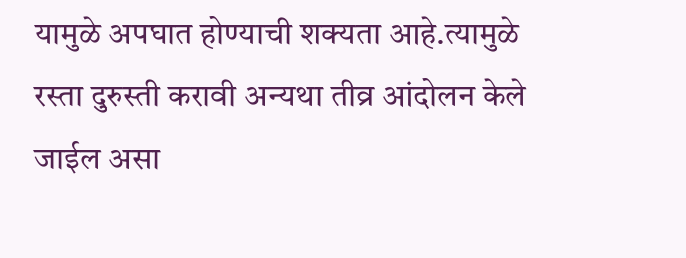यामुळे अपघात होण्याची शक्यता आहे.त्यामुळे रस्ता दुरुस्ती करावी अन्यथा तीव्र आंदोलन केले जाईल असा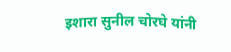इशारा सुनील चोरघे यांनी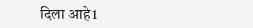दिला आहे1